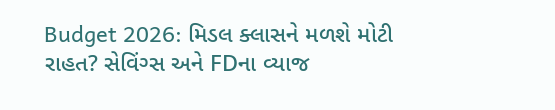Budget 2026: મિડલ ક્લાસને મળશે મોટી રાહત? સેવિંગ્સ અને FDના વ્યાજ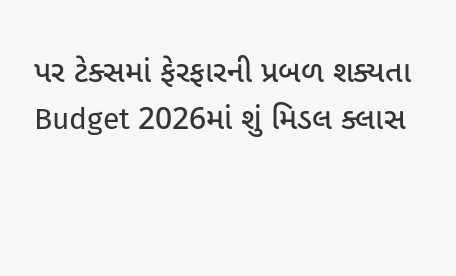પર ટેક્સમાં ફેરફારની પ્રબળ શક્યતા
Budget 2026માં શું મિડલ ક્લાસ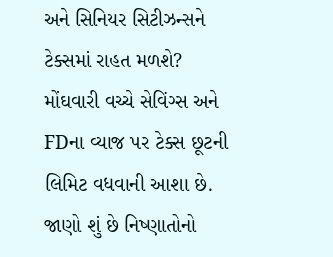અને સિનિયર સિટીઝન્સને ટેક્સમાં રાહત મળશે? મોંઘવારી વચ્ચે સેવિંગ્સ અને FDના વ્યાજ પર ટેક્સ છૂટની લિમિટ વધવાની આશા છે. જાણો શું છે નિષ્ણાતોનો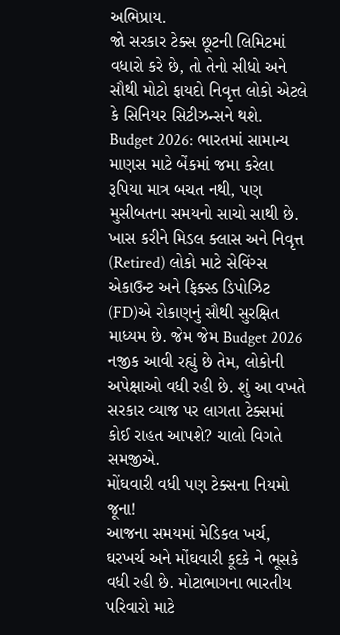અભિપ્રાય.
જો સરકાર ટેક્સ છૂટની લિમિટમાં વધારો કરે છે, તો તેનો સીધો અને સૌથી મોટો ફાયદો નિવૃત્ત લોકો એટલે કે સિનિયર સિટીઝન્સને થશે.
Budget 2026: ભારતમાં સામાન્ય માણસ માટે બેંકમાં જમા કરેલા રૂપિયા માત્ર બચત નથી, પણ મુસીબતના સમયનો સાચો સાથી છે. ખાસ કરીને મિડલ ક્લાસ અને નિવૃત્ત (Retired) લોકો માટે સેવિંગ્સ એકાઉન્ટ અને ફિક્સ્ડ ડિપોઝિટ (FD)એ રોકાણનું સૌથી સુરક્ષિત માધ્યમ છે. જેમ જેમ Budget 2026 નજીક આવી રહ્યું છે તેમ, લોકોની અપેક્ષાઓ વધી રહી છે. શું આ વખતે સરકાર વ્યાજ પર લાગતા ટેક્સમાં કોઈ રાહત આપશે? ચાલો વિગતે સમજીએ.
મોંઘવારી વધી પણ ટેક્સના નિયમો જૂના!
આજના સમયમાં મેડિકલ ખર્ચ, ઘરખર્ચ અને મોંઘવારી કૂદકે ને ભૂસકે વધી રહી છે. મોટાભાગના ભારતીય પરિવારો માટે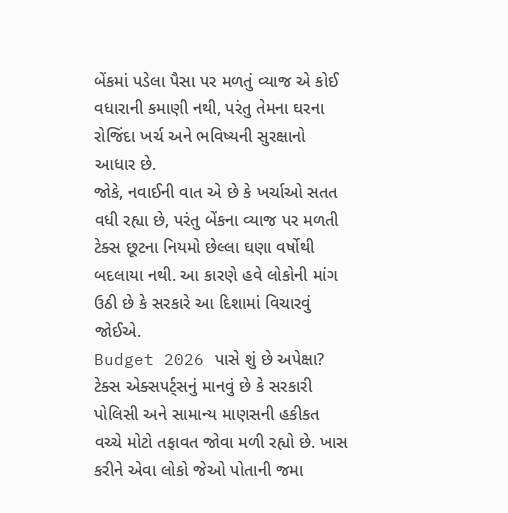બેંકમાં પડેલા પૈસા પર મળતું વ્યાજ એ કોઈ વધારાની કમાણી નથી, પરંતુ તેમના ઘરના રોજિંદા ખર્ચ અને ભવિષ્યની સુરક્ષાનો આધાર છે.
જોકે, નવાઈની વાત એ છે કે ખર્ચાઓ સતત વધી રહ્યા છે, પરંતુ બેંકના વ્યાજ પર મળતી ટેક્સ છૂટના નિયમો છેલ્લા ઘણા વર્ષોથી બદલાયા નથી. આ કારણે હવે લોકોની માંગ ઉઠી છે કે સરકારે આ દિશામાં વિચારવું જોઈએ.
Budget 2026 પાસે શું છે અપેક્ષા?
ટેક્સ એક્સપર્ટ્સનું માનવું છે કે સરકારી પોલિસી અને સામાન્ય માણસની હકીકત વચ્ચે મોટો તફાવત જોવા મળી રહ્યો છે. ખાસ કરીને એવા લોકો જેઓ પોતાની જમા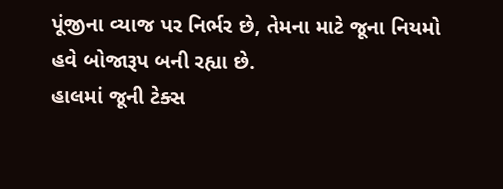પૂંજીના વ્યાજ પર નિર્ભર છે, તેમના માટે જૂના નિયમો હવે બોજારૂપ બની રહ્યા છે.
હાલમાં જૂની ટેક્સ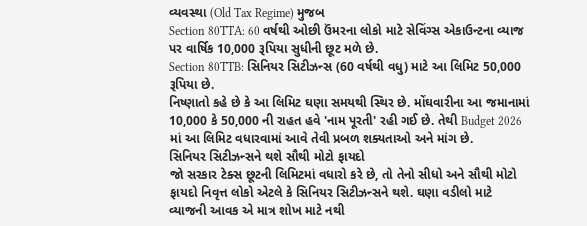વ્યવસ્થા (Old Tax Regime) મુજબ
Section 80TTA: 60 વર્ષથી ઓછી ઉંમરના લોકો માટે સેવિંગ્સ એકાઉન્ટના વ્યાજ પર વાર્ષિક 10,000 રૂપિયા સુધીની છૂટ મળે છે.
Section 80TTB: સિનિયર સિટીઝન્સ (60 વર્ષથી વધુ) માટે આ લિમિટ 50,000 રૂપિયા છે.
નિષ્ણાતો કહે છે કે આ લિમિટ ઘણા સમયથી સ્થિર છે. મોંઘવારીના આ જમાનામાં 10,000 કે 50,000 ની રાહત હવે 'નામ પૂરતી' રહી ગઈ છે. તેથી Budget 2026 માં આ લિમિટ વધારવામાં આવે તેવી પ્રબળ શક્યતાઓ અને માંગ છે.
સિનિયર સિટીઝન્સને થશે સૌથી મોટો ફાયદો
જો સરકાર ટેક્સ છૂટની લિમિટમાં વધારો કરે છે, તો તેનો સીધો અને સૌથી મોટો ફાયદો નિવૃત્ત લોકો એટલે કે સિનિયર સિટીઝન્સને થશે. ઘણા વડીલો માટે વ્યાજની આવક એ માત્ર શોખ માટે નથી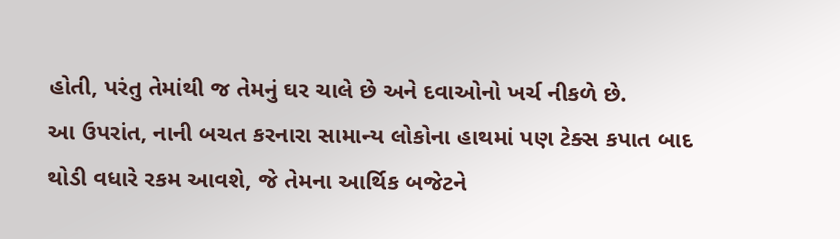હોતી, પરંતુ તેમાંથી જ તેમનું ઘર ચાલે છે અને દવાઓનો ખર્ચ નીકળે છે.
આ ઉપરાંત, નાની બચત કરનારા સામાન્ય લોકોના હાથમાં પણ ટેક્સ કપાત બાદ થોડી વધારે રકમ આવશે, જે તેમના આર્થિક બજેટને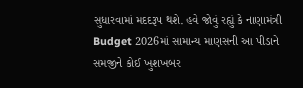સુધારવામાં મદદરૂપ થશે. હવે જોવું રહ્યું કે નાણામંત્રી Budget 2026માં સામાન્ય માણસની આ પીડાને સમજીને કોઈ ખુશખબર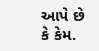આપે છે કે કેમ.